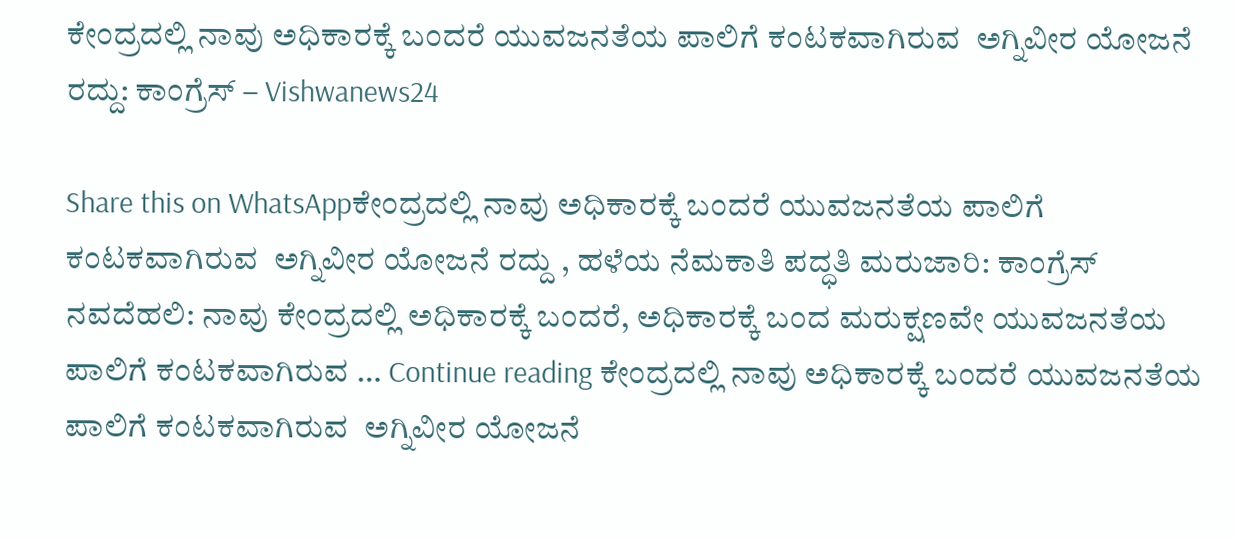ಕೇಂದ್ರದಲ್ಲಿ ನಾವು ಅಧಿಕಾರಕ್ಕೆ ಬಂದರೆ ಯುವಜನತೆಯ ಪಾಲಿಗೆ ಕಂಟಕವಾಗಿರುವ  ಅಗ್ನಿವೀರ ಯೋಜನೆ ರದ್ದು: ಕಾಂಗ್ರೆಸ್‌ – Vishwanews24

Share this on WhatsAppಕೇಂದ್ರದಲ್ಲಿ ನಾವು ಅಧಿಕಾರಕ್ಕೆ ಬಂದರೆ ಯುವಜನತೆಯ ಪಾಲಿಗೆ ಕಂಟಕವಾಗಿರುವ  ಅಗ್ನಿವೀರ ಯೋಜನೆ ರದ್ದು , ಹಳೆಯ ನೆಮಕಾತಿ ಪದ್ಧತಿ ಮರುಜಾರಿ: ಕಾಂಗ್ರೆಸ್‌ ನವದೆಹಲಿ: ನಾವು ಕೇಂದ್ರದಲ್ಲಿ ಅಧಿಕಾರಕ್ಕೆ ಬಂದರೆ, ಅಧಿಕಾರಕ್ಕೆ ಬಂದ ಮರುಕ್ಷಣವೇ ಯುವಜನತೆಯ ಪಾಲಿಗೆ ಕಂಟಕವಾಗಿರುವ … Continue reading ಕೇಂದ್ರದಲ್ಲಿ ನಾವು ಅಧಿಕಾರಕ್ಕೆ ಬಂದರೆ ಯುವಜನತೆಯ ಪಾಲಿಗೆ ಕಂಟಕವಾಗಿರುವ  ಅಗ್ನಿವೀರ ಯೋಜನೆ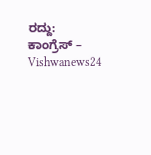ರದ್ದು: ಕಾಂಗ್ರೆಸ್‌ – Vishwanews24